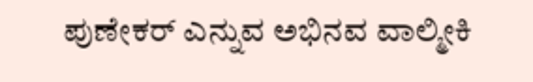ಪುಣೇಕರ್‌ ಎನ್ನುವ ಅಭಿನವ ವಾಲ್ಮೀಕಿ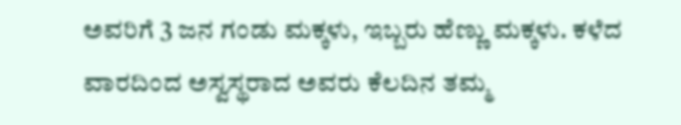ಅವರಿಗೆ 3 ಜನ ಗಂಡು ಮಕ್ಕಳು, ಇಬ್ಬರು ಹೆಣ್ಣು ಮಕ್ಕಳು. ಕಳೆದ ವಾರದಿಂದ ಅಸ್ವಸ್ಥರಾದ ಅವರು ಕೆಲದಿನ ತಮ್ಮ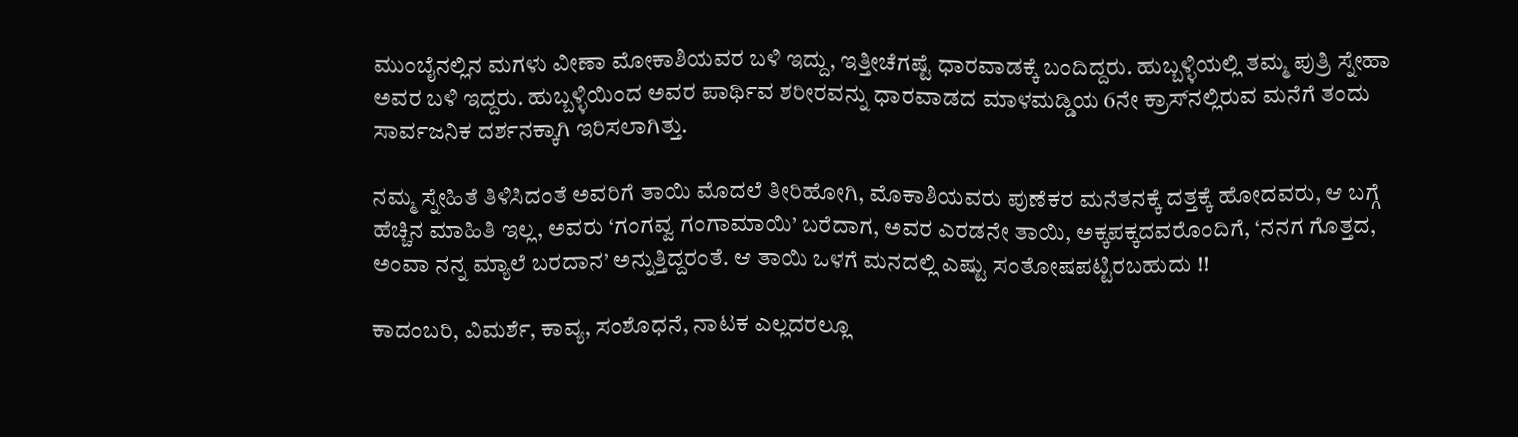ಮುಂಬೈನಲ್ಲಿನ ಮಗಳು ವೀಣಾ ಮೋಕಾಶಿಯವರ ಬಳಿ ಇದ್ದು, ಇತ್ತೀಚೆಗಷ್ಟೆ ಧಾರವಾಡಕ್ಕೆ ಬಂದಿದ್ದರು. ಹುಬ್ಬಳ್ಳಿಯಲ್ಲಿ ತಮ್ಮ ಪುತ್ರಿ ಸ್ನೇಹಾ ಅವರ ಬಳಿ ಇದ್ದರು. ಹುಬ್ಬಳ್ಳಿಯಿಂದ ಅವರ ಪಾರ್ಥಿವ ಶರೀರವನ್ನು ಧಾರವಾಡದ ಮಾಳಮಡ್ಡಿಯ 6ನೇ ಕ್ರಾಸ್‌ನಲ್ಲಿರುವ ಮನೆಗೆ ತಂದು ಸಾರ್ವಜನಿಕ ದರ್ಶನಕ್ಕಾಗಿ ಇರಿಸಲಾಗಿತ್ತು.

ನಮ್ಮ ಸ್ನೇಹಿತೆ ತಿಳಿಸಿದಂತೆ ಅವರಿಗೆ ತಾಯಿ ಮೊದಲೆ ತೀರಿಹೋಗಿ, ಮೊಕಾಶಿಯವರು ಪುಣೆಕರ ಮನೆತನಕ್ಕೆ ದತ್ತಕ್ಕೆ ಹೋದವರು, ಆ ಬಗ್ಗೆ ಹೆಚ್ಚಿನ ಮಾಹಿತಿ ಇಲ್ಲ, ಅವರು ‘ಗಂಗವ್ವ ಗಂಗಾಮಾಯಿ’ ಬರೆದಾಗ, ಅವರ ಎರಡನೇ ತಾಯಿ, ಅಕ್ಕಪಕ್ಕದವರೊಂದಿಗೆ, ‘ನನಗ ಗೊತ್ತದ, ಅಂವಾ ನನ್ನ ಮ್ಯಾಲೆ ಬರದಾನ’ ಅನ್ನುತ್ತಿದ್ದರಂತೆ. ಆ ತಾಯಿ ಒಳಗೆ ಮನದಲ್ಲಿ ಎಷ್ಟು ಸಂತೋಷಪಟ್ಟಿರಬಹುದು !!

ಕಾದಂಬರಿ, ವಿಮರ್ಶೆ, ಕಾವ್ಯ, ಸಂಶೊಧನೆ, ನಾಟಕ ಎಲ್ಲದರಲ್ಲೂ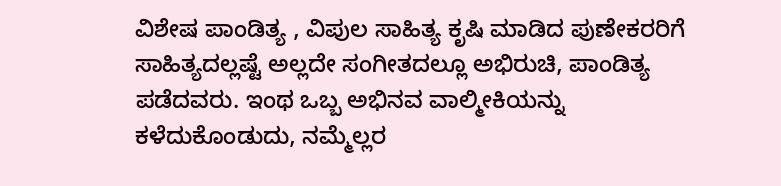ವಿಶೇಷ ಪಾಂಡಿತ್ಯ , ವಿಪುಲ ಸಾಹಿತ್ಯ ಕೃಷಿ ಮಾಡಿದ ಪುಣೇಕರರಿಗೆ ಸಾಹಿತ್ಯದಲ್ಲಷ್ಟೆ ಅಲ್ಲದೇ ಸಂಗೀತದಲ್ಲೂ ಅಭಿರುಚಿ, ಪಾಂಡಿತ್ಯ ಪಡೆದವರು. ಇಂಥ ಒಬ್ಬ ಅಭಿನವ ವಾಲ್ಮೀಕಿಯನ್ನು ಕಳೆದುಕೊಂಡುದು, ನಮ್ಮೆಲ್ಲರ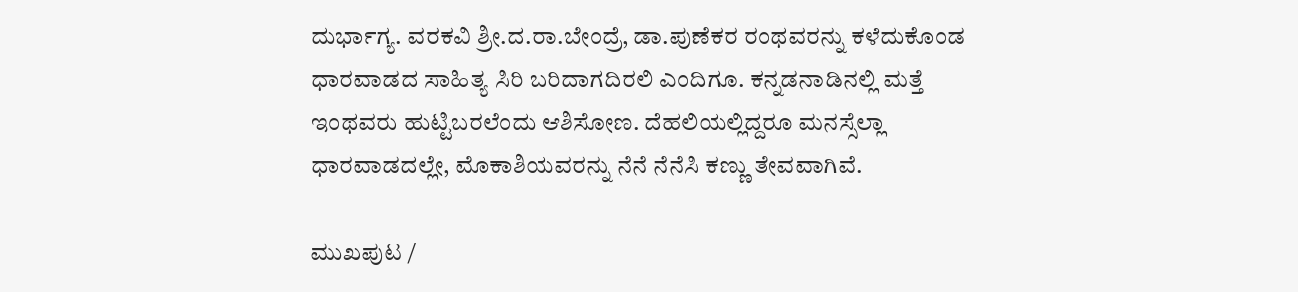ದುರ್ಭಾಗ್ಯ. ವರಕವಿ ಶ್ರೀ.ದ.ರಾ.ಬೇಂದ್ರೆ, ಡಾ.ಪುಣೆಕರ ರಂಥವರನ್ನು ಕಳೆದುಕೊಂಡ ಧಾರವಾಡದ ಸಾಹಿತ್ಯ ಸಿರಿ ಬರಿದಾಗದಿರಲಿ ಎಂದಿಗೂ. ಕನ್ನಡನಾಡಿನಲ್ಲಿ ಮತ್ತೆ ಇಂಥವರು ಹುಟ್ಟಿಬರಲೆಂದು ಆಶಿಸೋಣ. ದೆಹಲಿಯಲ್ಲಿದ್ದರೂ ಮನಸ್ಸೆಲ್ಲಾ ಧಾರವಾಡದಲ್ಲೇ, ಮೊಕಾಶಿಯವರನ್ನು ನೆನೆ ನೆನೆಸಿ ಕಣ್ಣು ತೇವವಾಗಿವೆ.

ಮುಖಪುಟ /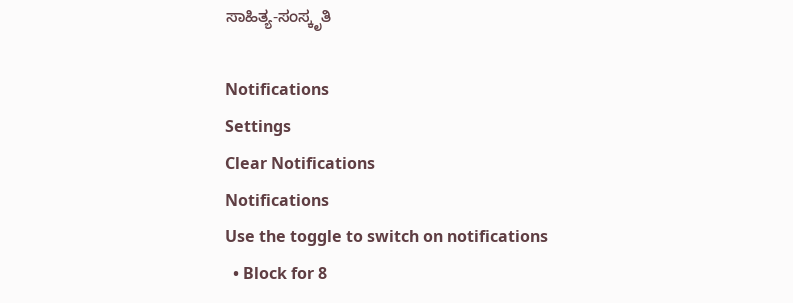ಸಾಹಿತ್ಯ-ಸಂಸ್ಕೃತಿ

Notifications
Settings
Clear Notifications
Notifications
Use the toggle to switch on notifications
  • Block for 8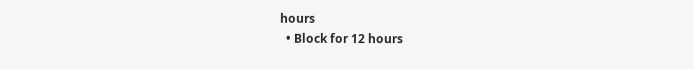hours
  • Block for 12 hours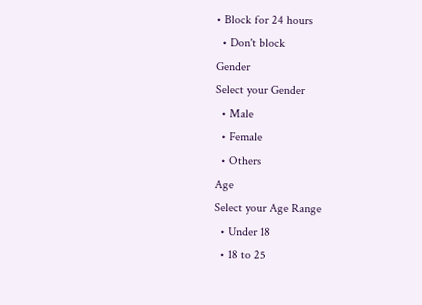• Block for 24 hours
  • Don't block
Gender
Select your Gender
  • Male
  • Female
  • Others
Age
Select your Age Range
  • Under 18
  • 18 to 25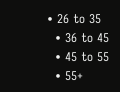• 26 to 35
  • 36 to 45
  • 45 to 55
  • 55+